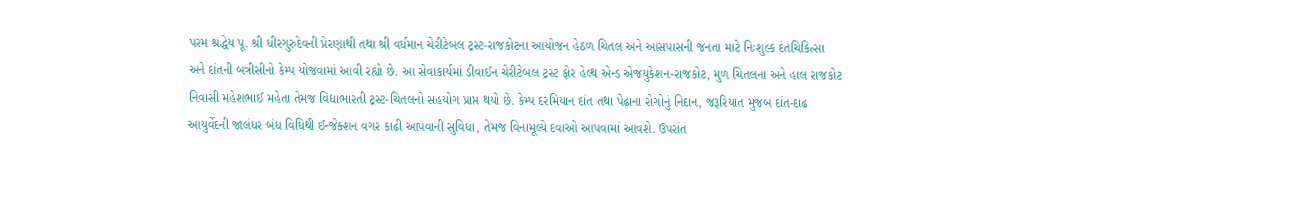પરમ શ્રદ્ધેય પૂ. શ્રી ધીરગુરુદેવની પ્રેરણાથી તથા શ્રી વર્ધમાન ચેરીટેબલ ટ્રસ્ટ-રાજકોટના આયોજન હેઠળ ચિતલ અને આસપાસની જનતા માટે નિઃશુલ્ક દંતચિકિત્સા અને દાંતની બત્રીસીનો કેમ્પ યોજવામાં આવી રહ્યો છે. આ સેવાકાર્યમાં ડીવાઈન ચેરીટેબલ ટ્રસ્ટ ફોર હેલ્થ એન્ડ એજયુકેશન-રાજકોટ, મુળ ચિતલના અને હાલ રાજકોટ નિવાસી મહેશભાઈ મહેતા તેમજ વિદ્યાભારતી ટ્રસ્ટ-ચિતલનો સહયોગ પ્રાપ્ત થયો છે. કેમ્પ દરમિયાન દાંત તથા પેઢાના રોગોનું નિદાન, જરૂરિયાત મુજબ દાંત-દાઢ આયુર્વેદની જાલંધર બંધ વિધિથી ઈન્જેક્શન વગર કાઢી આપવાની સુવિધા, તેમજ વિનામૂલ્યે દવાઓ આપવામાં આવશે. ઉપરાંત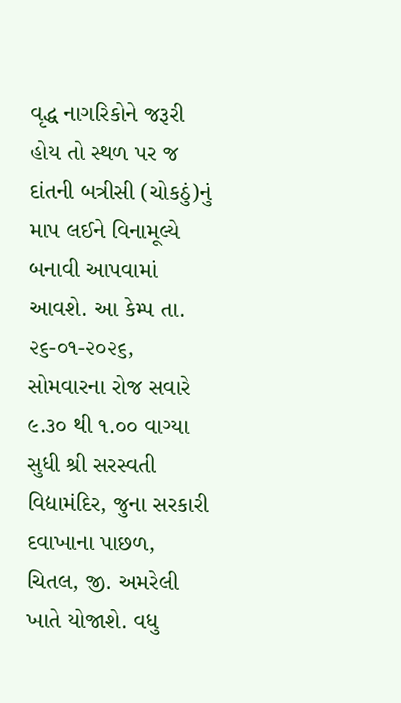વૃદ્ધ નાગરિકોને જરૂરી હોય તો સ્થળ પર જ દાંતની બત્રીસી (ચોકઠું)નું માપ લઈને વિનામૂલ્યે બનાવી આપવામાં આવશે. આ કેમ્પ તા. ૨૬-૦૧-૨૦૨૬, સોમવારના રોજ સવારે ૯.૩૦ થી ૧.૦૦ વાગ્યા સુધી શ્રી સરસ્વતી વિદ્યામંદિર, જુના સરકારી દવાખાના પાછળ, ચિતલ, જી. અમરેલી ખાતે યોજાશે. વધુ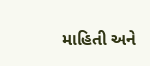માહિતી અને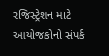રજિસ્ટ્રેશન માટે આયોજકોનો સંપર્ક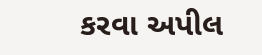કરવા અપીલ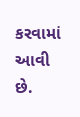કરવામાં આવી છે.